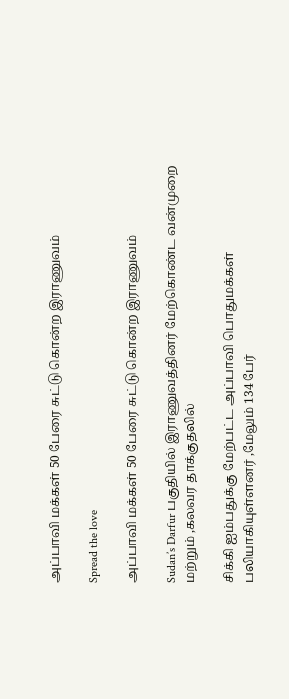அப்பாவி மக்கள் 50 பேரை சுட்டு கொன்ற இராணுவம்

Spread the love

அப்பாவி மக்கள் 50 பேரை சுட்டு கொன்ற இராணுவம்

Sudan’s Darfur பகுதியில் இராணுவத்தினர் மேற்கொண்ட வன்முறை மற்றும் ,கலவர தாக்குதலில்

சிக்கி ஐம்பதுக்கு மேற்பட்ட அப்பாவி பொதுமக்கள் பலியாகியுள்ளனர் ,மேலும் 134 பேர்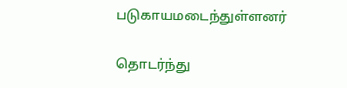படுகாயமடைந்துள்ளனர்

தொடர்ந்து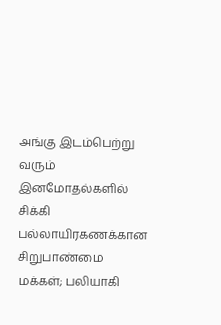அங்கு இடம்பெற்று வரும் இனமோதல்களில் சிக்கி பல்லாயிரகணக்கான சிறுபாண்மை மக்கள்; பலியாகி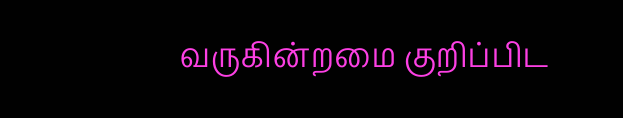வருகின்றமை குறிப்பிட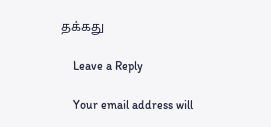தக்கது

    Leave a Reply

    Your email address will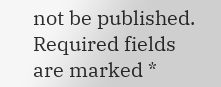not be published. Required fields are marked *